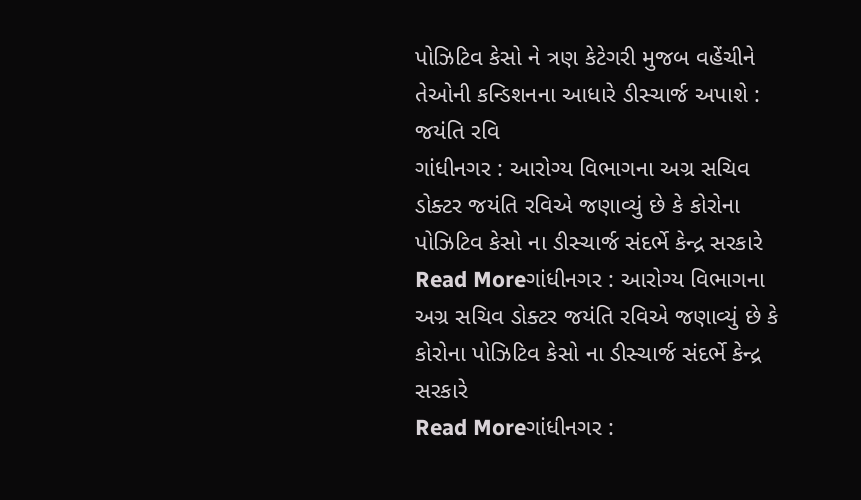પોઝિટિવ કેસો ને ત્રણ કેટેગરી મુજબ વહેંચીને તેઓની કન્ડિશનના આધારે ડીસ્ચાર્જ અપાશે : જયંતિ રવિ
ગાંધીનગર : આરોગ્ય વિભાગના અગ્ર સચિવ ડોક્ટર જયંતિ રવિએ જણાવ્યું છે કે કોરોના પોઝિટિવ કેસો ના ડીસ્ચાર્જ સંદર્ભે કેન્દ્ર સરકારે
Read Moreગાંધીનગર : આરોગ્ય વિભાગના અગ્ર સચિવ ડોક્ટર જયંતિ રવિએ જણાવ્યું છે કે કોરોના પોઝિટિવ કેસો ના ડીસ્ચાર્જ સંદર્ભે કેન્દ્ર સરકારે
Read Moreગાંધીનગર :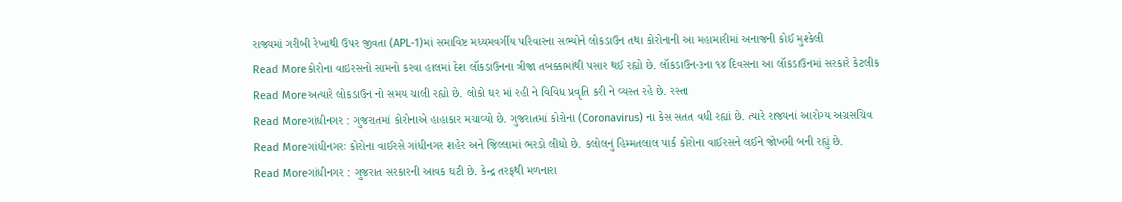રાજ્યમાં ગરીબી રેખાથી ઉપર જીવતા (APL-1)માં સમાવિષ્ટ મધ્યમવર્ગીય પરિવારના સભ્યોને લોકડાઉન તથા કોરોનાની આ મહામારીમાં અનાજની કોઈ મુશ્કેલી
Read Moreકોરોના વાઇરસનો સામનો કરવા હાલમાં દેશ લૉકડાઉનના ત્રીજા તબક્કામાંથી પસાર થઈ રહ્યો છે. લૉકડાઉન-૩ના ૧૪ દિવસના આ લૉકડાઉનમાં સરકારે કેટલીક
Read Moreઅત્યારે લોકડાઉન નો સમય ચાલી રહ્યો છે. લોકો ઘર માં રહી ને વિવિધ પ્રવૃતિ કરી ને વ્યસ્ત રહે છે. રસ્તા
Read Moreગાંધીનગર : ગુજરાતમાં કોરોનાએ હાહાકાર મચાવ્યો છે. ગુજરાતમાં કોરોના (Coronavirus) ના કેસ સતત વધી રહ્યાં છે. ત્યારે રાજ્યનાં આરોગ્ય અગ્રસચિવ
Read Moreગાંધીનગરઃ કોરોના વાઈરસે ગાંધીનગર શહેર અને જિલ્લામાં ભરડો લીધો છે. કલોલનું હિમ્મતલાલ પાર્ક કોરોના વાઈરસને લઈને જોખમી બની રહ્યું છે.
Read Moreગાંધીનગર : ગુજરાત સરકારની આવક ઘટી છે. કેન્દ્ર તરફથી મળનારા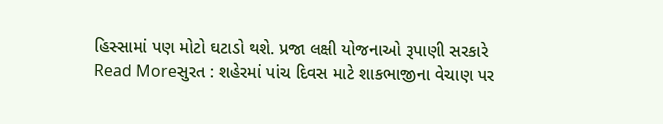હિસ્સામાં પણ મોટો ઘટાડો થશે. પ્રજા લક્ષી યોજનાઓ રૂપાણી સરકારે
Read Moreસુરત : શહેરમાં પાંચ દિવસ માટે શાકભાજીના વેચાણ પર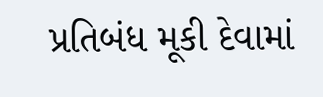પ્રતિબંધ મૂકી દેવામાં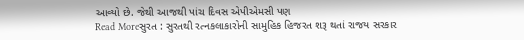આવ્યો છે. જેથી આજથી પાંચ દિવસ એપીએમસી પણ
Read Moreસુરત : સુરતથી રત્નકલાકારોની સામુહિક હિજરત શરૂ થતાં રાજય સરકાર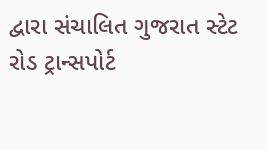દ્વારા સંચાલિત ગુજરાત સ્ટેટ રોડ ટ્રાન્સપોર્ટ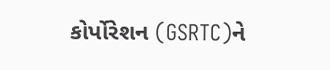કોર્પોરેશન (GSRTC)ને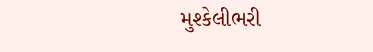મુશ્કેલીભરી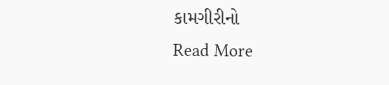કામગીરીનો
Read More